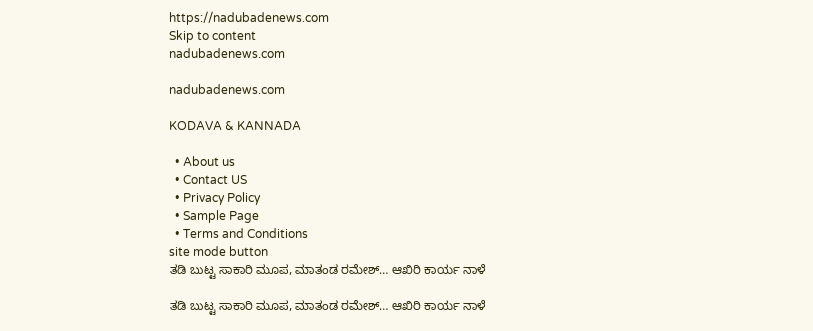https://nadubadenews.com
Skip to content
nadubadenews.com

nadubadenews.com

KODAVA & KANNADA

  • About us
  • Contact US
  • Privacy Policy
  • Sample Page
  • Terms and Conditions
site mode button
ತಡಿ ಬುಟ್ಟ ಸಾಕಾರಿ ಮೂಪ, ಮಾತಂಡ ರಮೇಶ್‌… ಆಖಿರಿ ಕಾರ್ಯ ನಾಳೆ

ತಡಿ ಬುಟ್ಟ ಸಾಕಾರಿ ಮೂಪ, ಮಾತಂಡ ರಮೇಶ್‌… ಆಖಿರಿ ಕಾರ್ಯ ನಾಳೆ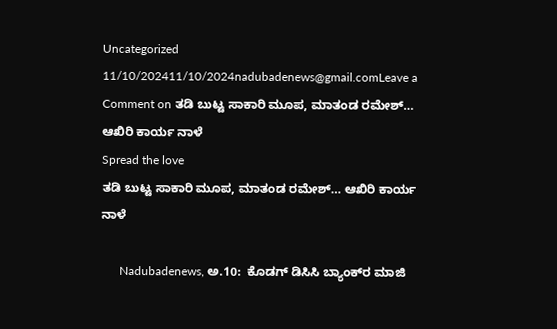Uncategorized
11/10/202411/10/2024nadubadenews@gmail.comLeave a Comment on ತಡಿ ಬುಟ್ಟ ಸಾಕಾರಿ ಮೂಪ, ಮಾತಂಡ ರಮೇಶ್‌… ಆಖಿರಿ ಕಾರ್ಯ ನಾಳೆ
Spread the love
ತಡಿ ಬುಟ್ಟ ಸಾಕಾರಿ ಮೂಪ, ಮಾತಂಡ ರಮೇಶ್‌… ಆಖಿರಿ ಕಾರ್ಯ ನಾಳೆ

      Nadubadenews, ಅ.10:  ಕೊಡಗ್‌ ಡಿಸಿಸಿ ಬ್ಯಾಂಕ್‌ರ ಮಾಜಿ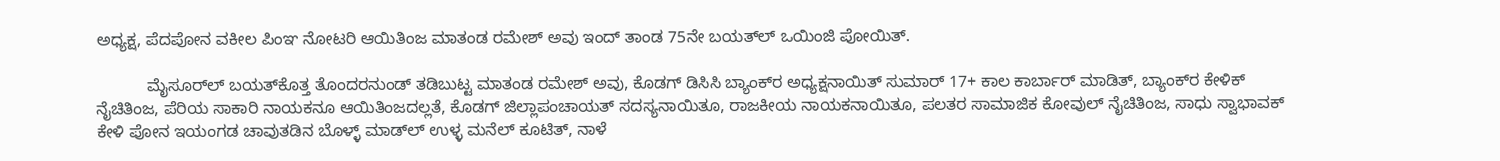ಅಧ್ಯಕ್ಷ, ಪೆದಪೋನ ವಕೀಲ ಪಿಂಞ ನೋಟರಿ ಆಯಿತಿಂಜ ಮಾತಂಡ ರಮೇಶ್‌ ಅವು ಇಂದ್‌ ತಾಂಡ 75ನೇ ಬಯತ್‌ಲ್‌ ಒಯಿಂಜಿ ಪೋಯಿತ್.

           ಮೈಸೂರ್‌ಲ್‌ ಬಯತ್‌ಕೊತ್ತ ತೊಂದರನುಂಡ್‌ ತಡಿಬುಟ್ಟ ಮಾತಂಡ ರಮೇಶ್‌ ಅವು, ಕೊಡಗ್‌ ಡಿಸಿಸಿ ಬ್ಯಾಂಕ್‌ರ ಅಧ್ಯಕ್ಷನಾಯಿತ್‌ ಸುಮಾರ್‌ 17+ ಕಾಲ ಕಾರ್ಬಾರ್‌ ಮಾಡಿತ್‌, ಬ್ಯಾಂಕ್‌ರ ಕೇಳಿಕ್‌ ನೈಚಿತಿಂಜ, ಪೆರಿಯ ಸಾಕಾರಿ ನಾಯಕನೂ ಆಯಿತಿಂಜದಲ್ಲತೆ, ಕೊಡಗ್‌ ಜಿಲ್ಲಾಪಂಚಾಯತ್‌ ಸದಸ್ಯನಾಯಿತೂ, ರಾಜಕೀಯ ನಾಯಕನಾಯಿತೂ, ಪಲತರ ಸಾಮಾಜಿಕ ಕೋವುಲ್‌ ನೈಚಿತಿಂಜ, ಸಾಧು ಸ್ವಾಭಾವಕ್‌ ಕೇಳಿ ಪೋನ ಇಯಂಗಡ ಚಾವುತಡಿನ ಬೊಳ್ಳ್‌ ಮಾಡ್‌ಲ್‌ ಉಳ್ಳ ಮನೆಲ್‌ ಕೂಟಿತ್‌, ನಾಳೆ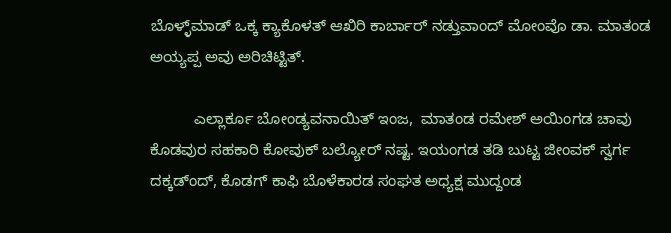ಬೊಳ್ಳ್‌ಮಾಡ್‌ ಒಕ್ಕ ಕ್ಯಾಕೊಳತ್‌ ಆಖಿರಿ ಕಾರ್ಬಾರ್‌ ನಡ್ತುವಾಂದ್‌ ಮೋಂವೊ ಡಾ. ಮಾತಂಡ ಅಯ್ಯಪ್ಪ ಅವು ಅರಿಚಿಟ್ಟಿತ್.

          ಎಲ್ಲಾರ್ಕೂ ಬೋಂಡ್ಯವನಾಯಿತ್‌ ಇಂಜ,  ಮಾತಂಡ ರಮೇಶ್‌ ಅಯಿಂಗಡ ಚಾವು ಕೊಡವುರ ಸಹಕಾರಿ ಕೋವುಕ್‌ ಬಲ್ಯೋರ್‌ ನಷ್ಟ. ಇಯಂಗಡ ತಡಿ ಬುಟ್ಟ ಜೀಂವಕ್‌ ಸ್ವರ್ಗ ದಕ್ಕಡ್ಂದ್‌, ಕೊಡಗ್‌ ಕಾಫಿ ಬೊಳೆಕಾರಡ ಸಂಘತ ಅಧ್ಯಕ್ಷ ಮುದ್ದಂಡ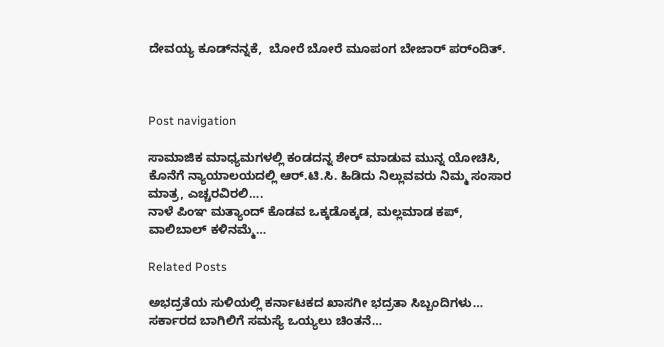ದೇವಯ್ಯ ಕೂಡ್‌ನನ್ನಕೆ,  ಬೋರೆ ಬೋರೆ ಮೂಪಂಗ ಬೇಜಾರ್‌ ಪರ್ಂದಿತ್.



Post navigation

ಸಾಮಾಜಿಕ ಮಾಧ್ಯಮಗಳಲ್ಲಿ ಕಂಡದನ್ನ ಶೇರ್ ಮಾಡುವ ಮುನ್ನ ಯೋಚಿಸಿ, ಕೊನೆಗೆ ನ್ಯಾಯಾಲಯದಲ್ಲಿ ಆರ್.ಟಿ.ಸಿ. ಹಿಡಿದು ನಿಲ್ಲುವವರು ನಿಮ್ಮ ಸಂಸಾರ ಮಾತ್ರ, ಎಚ್ಚರವಿರಲಿ….
ನಾಳೆ ಪಿಂಞ ಮತ್ಯಾಂದ್‌ ಕೊಡವ ಒಕ್ಕಡೊಕ್ಕಡ‌, ಮಲ್ಲಮಾಡ ಕಪ್‌, ವಾಲಿಬಾಲ್‌ ಕಳಿನಮ್ಮೆ…

Related Posts

ಅಭದ್ರತೆಯ ಸುಳಿಯಲ್ಲಿ ಕರ್ನಾಟಕದ ಖಾಸಗೀ ಭದ್ರತಾ ಸಿಬ್ಬಂದಿಗಳು… ಸರ್ಕಾರದ ಬಾಗಿಲಿಗೆ ಸಮಸ್ಯೆ ಒಯ್ಯಲು ಚಿಂತನೆ…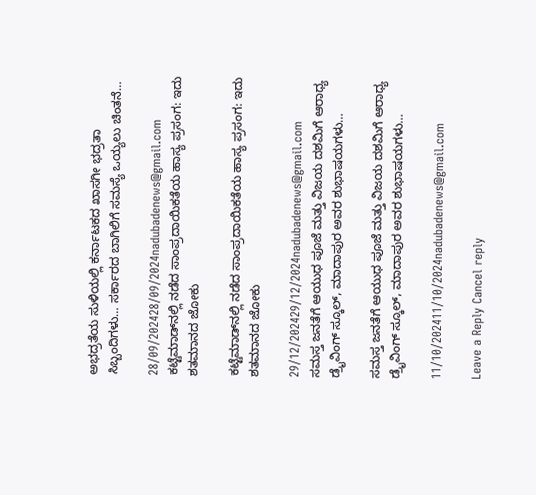ಅಭದ್ರತೆಯ ಸುಳಿಯಲ್ಲಿ ಕರ್ನಾಟಕದ ಖಾಸಗೀ ಭದ್ರತಾ ಸಿಬ್ಬಂದಿಗಳು… ಸರ್ಕಾರದ ಬಾಗಿಲಿಗೆ ಸಮಸ್ಯೆ ಒಯ್ಯಲು ಚಿಂತನೆ…

28/09/202428/09/2024nadubadenews@gmail.com
ಕಟ್ಟೆಮಾಡ್‌ನಲ್ಲಿ ನಡೆದ ಸಾಂಪ್ರದಾಯಿಕತೆಯ ಹಾಸ್ಯ ಪ್ರಸಂಗ: ಇದು ಶತಮಾನದ ಜೋಕು

ಕಟ್ಟೆಮಾಡ್‌ನಲ್ಲಿ ನಡೆದ ಸಾಂಪ್ರದಾಯಿಕತೆಯ ಹಾಸ್ಯ ಪ್ರಸಂಗ: ಇದು ಶತಮಾನದ ಜೋಕು

29/12/202429/12/2024nadubadenews@gmail.com
ಸಮಸ್ತ ಜನತೆಗೆ ಆಯುಧ ಪೂಜೆ ಮತ್ತು ವಿಜಯ ದಶಮಿಗೆ ಆರಾಧ್ಯ ಡ್ರೈವಿಂಗ್‌ ಸ್ಕೂಲ್‌, ಮಾದಾಪುರ ಅವರ ಶುಭಾಷಯಗಳು…

ಸಮಸ್ತ ಜನತೆಗೆ ಆಯುಧ ಪೂಜೆ ಮತ್ತು ವಿಜಯ ದಶಮಿಗೆ ಆರಾಧ್ಯ ಡ್ರೈವಿಂಗ್‌ ಸ್ಕೂಲ್‌, ಮಾದಾಪುರ ಅವರ ಶುಭಾಷಯಗಳು…

11/10/202411/10/2024nadubadenews@gmail.com

Leave a Reply Cancel reply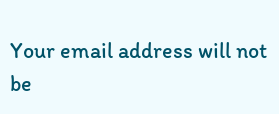Your email address will not be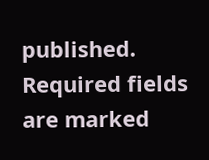published. Required fields are marked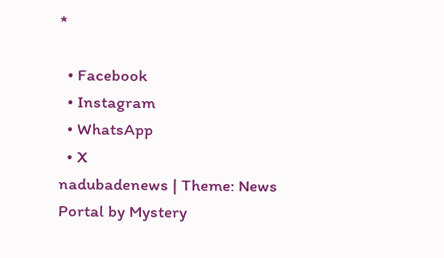*

  • Facebook
  • Instagram
  • WhatsApp
  • X
nadubadenews | Theme: News Portal by Mystery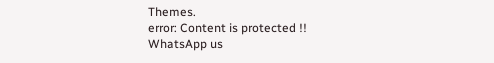Themes.
error: Content is protected !!
WhatsApp us